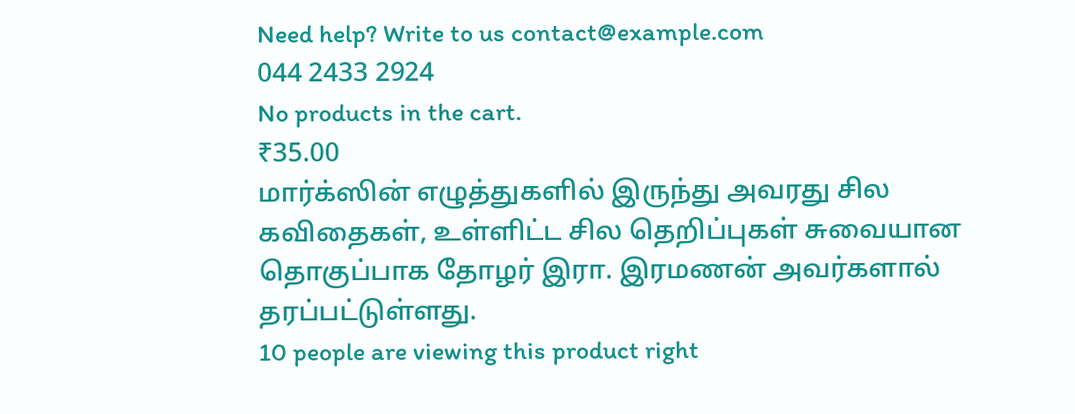Need help? Write to us contact@example.com
044 2433 2924
No products in the cart.
₹35.00
மார்க்ஸின் எழுத்துகளில் இருந்து அவரது சில கவிதைகள், உள்ளிட்ட சில தெறிப்புகள் சுவையான தொகுப்பாக தோழர் இரா. இரமணன் அவர்களால் தரப்பட்டுள்ளது.
10 people are viewing this product right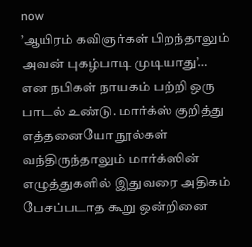now
’ஆயிரம் கவிஞர்கள் பிறந்தாலும் அவன் புகழ்பாடி முடியாது’…
என நபிகள் நாயகம் பற்றி ஒரு பாடல் உண்டு. மார்க்ஸ் குறித்து எத்தனையோ நூல்கள் வந்திருந்தாலும் மார்க்ஸின் எழுத்துகளில் இதுவரை அதிகம் பேசப்படாத கூறு ஒன்றினை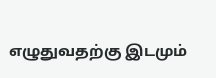எழுதுவதற்கு இடமும்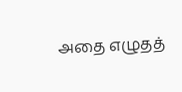அதை எழுதத்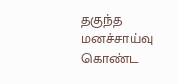தகுந்த மனச்சாய்வு கொண்ட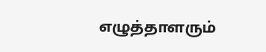எழுத்தாளரும்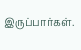இருப்பார்கள்.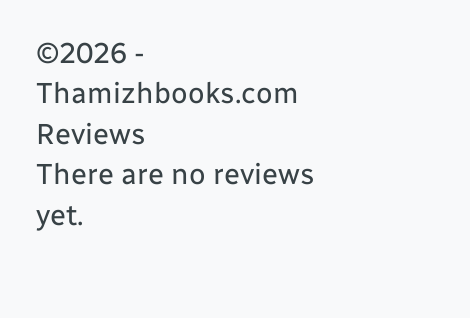©2026 - Thamizhbooks.com
Reviews
There are no reviews yet.